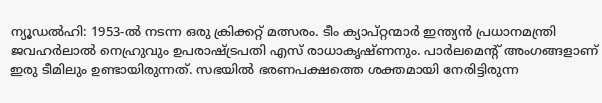ന്യൂഡൽഹി: 1953-ൽ നടന്ന ഒരു ക്രിക്കറ്റ് മത്സരം. ടീം ക്യാപ്റ്റന്മാർ ഇന്ത്യൻ പ്രധാനമന്ത്രി ജവഹർലാൽ നെഹ്രുവും ഉപരാഷ്ട്രപതി എസ് രാധാകൃഷ്ണനും. പാർലമെന്റ് അംഗങ്ങളാണ് ഇരു ടീമിലും ഉണ്ടായിരുന്നത്. സഭയിൽ ഭരണപക്ഷത്തെ ശക്തമായി നേരിട്ടിരുന്ന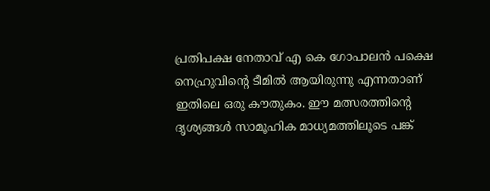പ്രതിപക്ഷ നേതാവ് എ കെ ഗോപാലൻ പക്ഷെ നെഹ്രുവിന്റെ ടീമിൽ ആയിരുന്നു എന്നതാണ് ഇതിലെ ഒരു കൗതുകം. ഈ മത്സരത്തിന്റെ ദൃശ്യങ്ങൾ സാമൂഹിക മാധ്യമത്തിലൂടെ പങ്ക്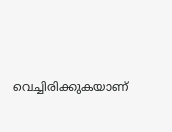വെച്ചിരിക്കുകയാണ്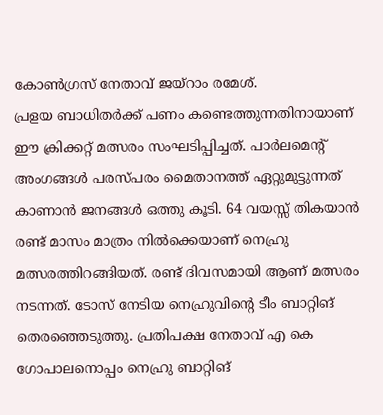കോൺഗ്രസ് നേതാവ് ജയ്റാം രമേശ്.
പ്രളയ ബാധിതർക്ക് പണം കണ്ടെത്തുന്നതിനായാണ് ഈ ക്രിക്കറ്റ് മത്സരം സംഘടിപ്പിച്ചത്. പാർലമെന്റ് അംഗങ്ങൾ പരസ്പരം മൈതാനത്ത് ഏറ്റുമുട്ടുന്നത് കാണാൻ ജനങ്ങൾ ഒത്തു കൂടി. 64 വയസ്സ് തികയാൻ രണ്ട് മാസം മാത്രം നിൽക്കെയാണ് നെഹ്രു മത്സരത്തിറങ്ങിയത്. രണ്ട് ദിവസമായി ആണ് മത്സരം നടന്നത്. ടോസ് നേടിയ നെഹ്രുവിന്റെ ടീം ബാറ്റിങ് തെരഞ്ഞെടുത്തു. പ്രതിപക്ഷ നേതാവ് എ കെ ഗോപാലനൊപ്പം നെഹ്രു ബാറ്റിങ്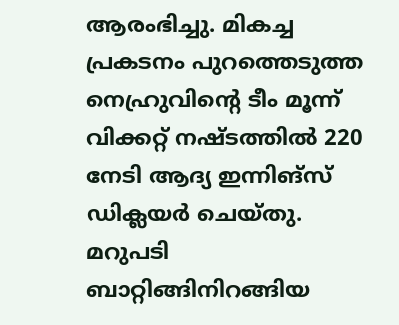ആരംഭിച്ചു. മികച്ച പ്രകടനം പുറത്തെടുത്ത നെഹ്രുവിന്റെ ടീം മൂന്ന് വിക്കറ്റ് നഷ്ടത്തിൽ 220 നേടി ആദ്യ ഇന്നിങ്സ് ഡിക്ലയർ ചെയ്തു.
മറുപടി ബാറ്റിങ്ങിനിറങ്ങിയ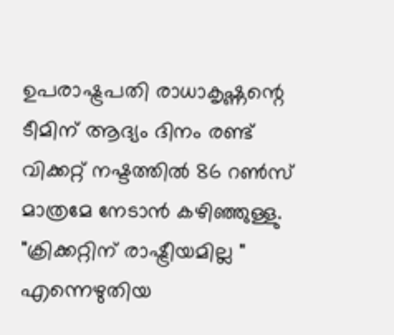ഉപരാഷ്ട്രപതി രാധാകൃഷ്ണന്റെ ടീമിന് ആദ്യം ദിനം രണ്ട് വിക്കറ്റ് നഷ്ടത്തിൽ 86 റൺസ് മാത്രമേ നേടാൻ കഴിഞ്ഞുള്ളു. "ക്രിക്കറ്റിന് രാഷ്ട്രീയമില്ല " എന്നെഴുതിയ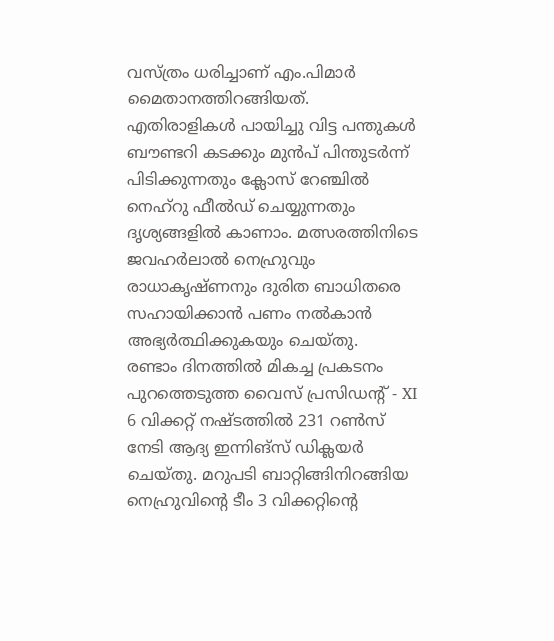വസ്ത്രം ധരിച്ചാണ് എം.പിമാർ മൈതാനത്തിറങ്ങിയത്. എതിരാളികൾ പായിച്ചു വിട്ട പന്തുകൾ ബൗണ്ടറി കടക്കും മുൻപ് പിന്തുടർന്ന് പിടിക്കുന്നതും ക്ലോസ് റേഞ്ചിൽ നെഹ്റു ഫീൽഡ് ചെയ്യുന്നതും ദൃശ്യങ്ങളിൽ കാണാം. മത്സരത്തിനിടെ ജവഹർലാൽ നെഹ്രുവും രാധാകൃഷ്ണനും ദുരിത ബാധിതരെ സഹായിക്കാൻ പണം നൽകാൻ അഭ്യർത്ഥിക്കുകയും ചെയ്തു.
രണ്ടാം ദിനത്തിൽ മികച്ച പ്രകടനം പുറത്തെടുത്ത വൈസ് പ്രസിഡന്റ് - XI 6 വിക്കറ്റ് നഷ്ടത്തിൽ 231 റൺസ് നേടി ആദ്യ ഇന്നിങ്സ് ഡിക്ലയർ ചെയ്തു. മറുപടി ബാറ്റിങ്ങിനിറങ്ങിയ നെഹ്രുവിന്റെ ടീം 3 വിക്കറ്റിന്റെ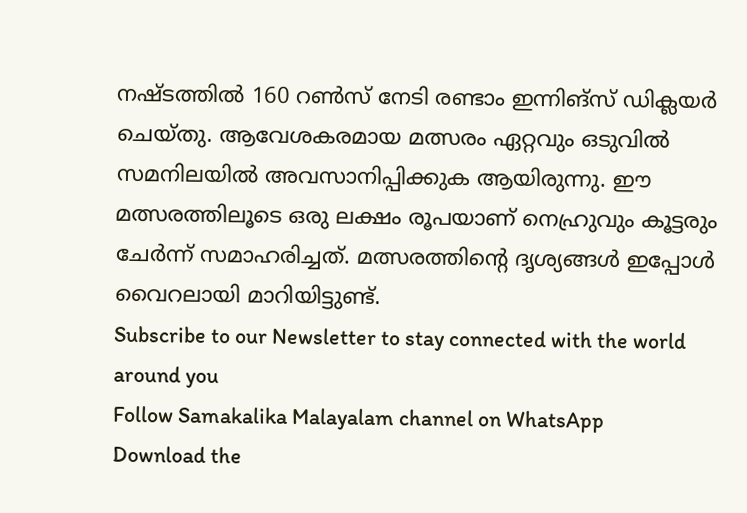നഷ്ടത്തിൽ 160 റൺസ് നേടി രണ്ടാം ഇന്നിങ്സ് ഡിക്ലയർ ചെയ്തു. ആവേശകരമായ മത്സരം ഏറ്റവും ഒടുവിൽ സമനിലയിൽ അവസാനിപ്പിക്കുക ആയിരുന്നു. ഈ മത്സരത്തിലൂടെ ഒരു ലക്ഷം രൂപയാണ് നെഹ്രുവും കൂട്ടരും ചേർന്ന് സമാഹരിച്ചത്. മത്സരത്തിന്റെ ദൃശ്യങ്ങൾ ഇപ്പോൾ വൈറലായി മാറിയിട്ടുണ്ട്.
Subscribe to our Newsletter to stay connected with the world around you
Follow Samakalika Malayalam channel on WhatsApp
Download the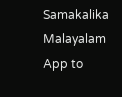Samakalika Malayalam App to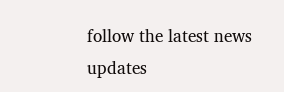follow the latest news updates